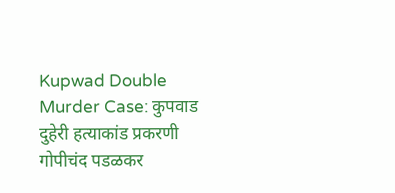Kupwad Double Murder Case: कुपवाड दुहेरी हत्याकांड प्रकरणी गोपीचंद पडळकर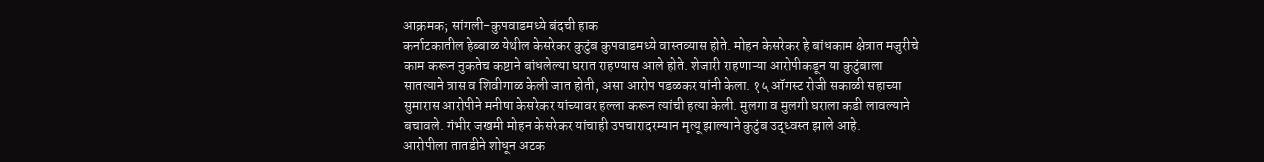आक्रमक; सांगली-कुपवाडमध्ये बंदची हाक
कर्नाटकातील हेब्बाळ येथील केसरेकर कुटुंब कुपवाडमध्ये वास्तव्यास होते. मोहन केसरेकर हे बांधकाम क्षेत्रात मजुरीचे काम करून नुकतेच कष्टाने बांधलेल्या घरात राहण्यास आले होते. शेजारी राहणाऱ्या आरोपीकडून या कुटुंबाला सातत्याने त्रास व शिवीगाळ केली जात होती, असा आरोप पडळकर यांनी केला. १५ ऑगस्ट रोजी सकाळी सहाच्या सुमारास आरोपीने मनीषा केसरेकर यांच्यावर हल्ला करून त्यांची हत्या केली. मुलगा व मुलगी घराला कडी लावल्याने बचावले. गंभीर जखमी मोहन केसरेकर यांचाही उपचारादरम्यान मृत्यू झाल्याने कुटुंब उद्ध्वस्त झाले आहे.
आरोपीला तातडीने शोधून अटक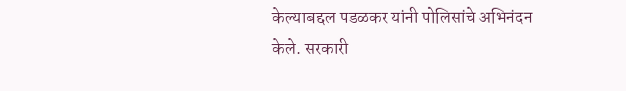केल्याबद्दल पडळकर यांनी पोलिसांचे अभिनंदन केले. सरकारी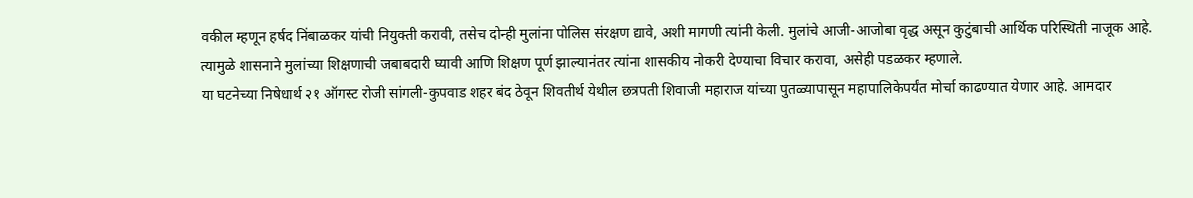वकील म्हणून हर्षद निंबाळकर यांची नियुक्ती करावी, तसेच दोन्ही मुलांना पोलिस संरक्षण द्यावे, अशी मागणी त्यांनी केली. मुलांचे आजी-आजोबा वृद्ध असून कुटुंबाची आर्थिक परिस्थिती नाजूक आहे. त्यामुळे शासनाने मुलांच्या शिक्षणाची जबाबदारी घ्यावी आणि शिक्षण पूर्ण झाल्यानंतर त्यांना शासकीय नोकरी देण्याचा विचार करावा, असेही पडळकर म्हणाले.
या घटनेच्या निषेधार्थ २१ ऑगस्ट रोजी सांगली-कुपवाड शहर बंद ठेवून शिवतीर्थ येथील छत्रपती शिवाजी महाराज यांच्या पुतळ्यापासून महापालिकेपर्यंत मोर्चा काढण्यात येणार आहे. आमदार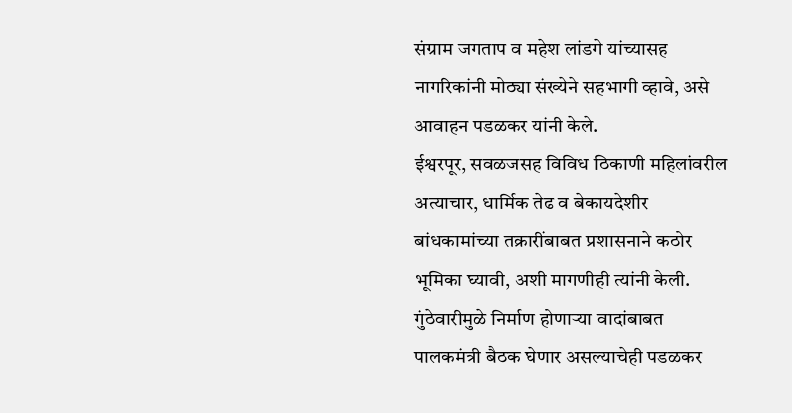संग्राम जगताप व महेश लांडगे यांच्यासह नागरिकांनी मोठ्या संख्येने सहभागी व्हावे, असे आवाहन पडळकर यांनी केले.
ईश्वरपूर, सवळजसह विविध ठिकाणी महिलांवरील अत्याचार, धार्मिक तेढ व बेकायदेशीर बांधकामांच्या तक्रारींबाबत प्रशासनाने कठोर भूमिका घ्यावी, अशी मागणीही त्यांनी केली. गुंठेवारीमुळे निर्माण होणाऱ्या वादांबाबत पालकमंत्री बैठक घेणार असल्याचेही पडळकर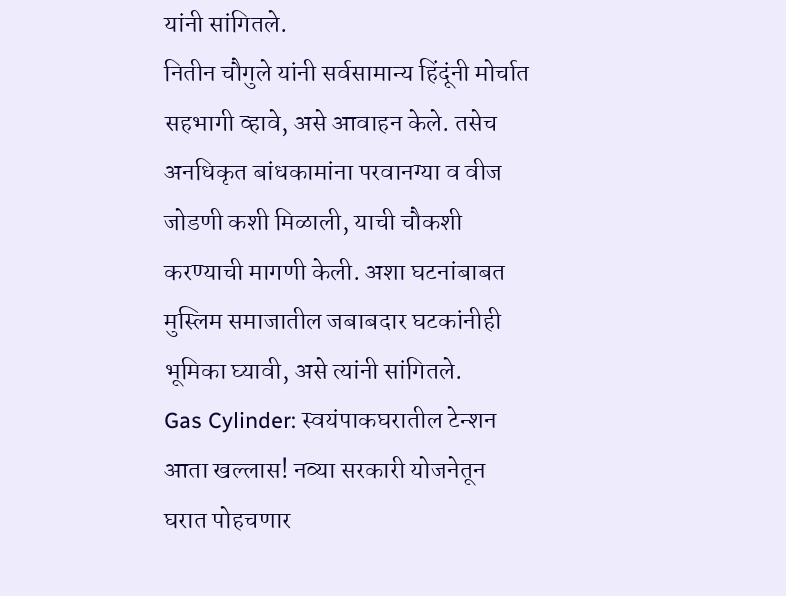यांनी सांगितले.
नितीन चौगुले यांनी सर्वसामान्य हिंदूंनी मोर्चात सहभागी व्हावे, असे आवाहन केले. तसेच अनधिकृत बांधकामांना परवानग्या व वीज जोडणी कशी मिळाली, याची चौकशी करण्याची मागणी केली. अशा घटनांबाबत मुस्लिम समाजातील जबाबदार घटकांनीही भूमिका घ्यावी, असे त्यांनी सांगितले.
Gas Cylinder: स्वयंपाकघरातील टेन्शन आता खल्लास! नव्या सरकारी योजनेतून घरात पोहचणार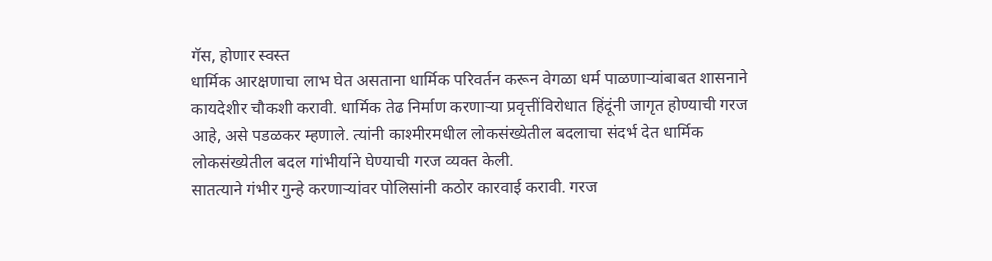गॅस, होणार स्वस्त
धार्मिक आरक्षणाचा लाभ घेत असताना धार्मिक परिवर्तन करून वेगळा धर्म पाळणाऱ्यांबाबत शासनाने कायदेशीर चौकशी करावी. धार्मिक तेढ निर्माण करणाऱ्या प्रवृत्तींविरोधात हिंदूंनी जागृत होण्याची गरज आहे, असे पडळकर म्हणाले. त्यांनी काश्मीरमधील लोकसंख्येतील बदलाचा संदर्भ देत धार्मिक लोकसंख्येतील बदल गांभीर्याने घेण्याची गरज व्यक्त केली.
सातत्याने गंभीर गुन्हे करणाऱ्यांवर पोलिसांनी कठोर कारवाई करावी. गरज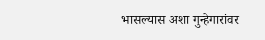भासल्यास अशा गुन्हेगारांवर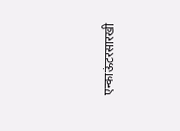एन्काऊंटरसारखी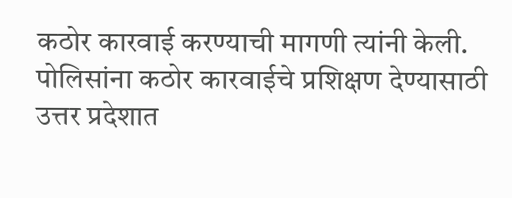कठोर कारवाई करण्याची मागणी त्यांनी केली. पोलिसांना कठोर कारवाईचे प्रशिक्षण देण्यासाठी उत्तर प्रदेशात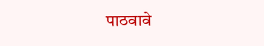पाठवावे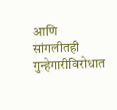आणि सांगलीतही गुन्हेगारीविरोधात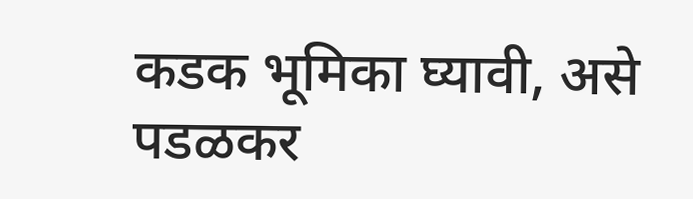कडक भूमिका घ्यावी, असे पडळकर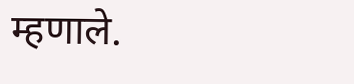म्हणाले.